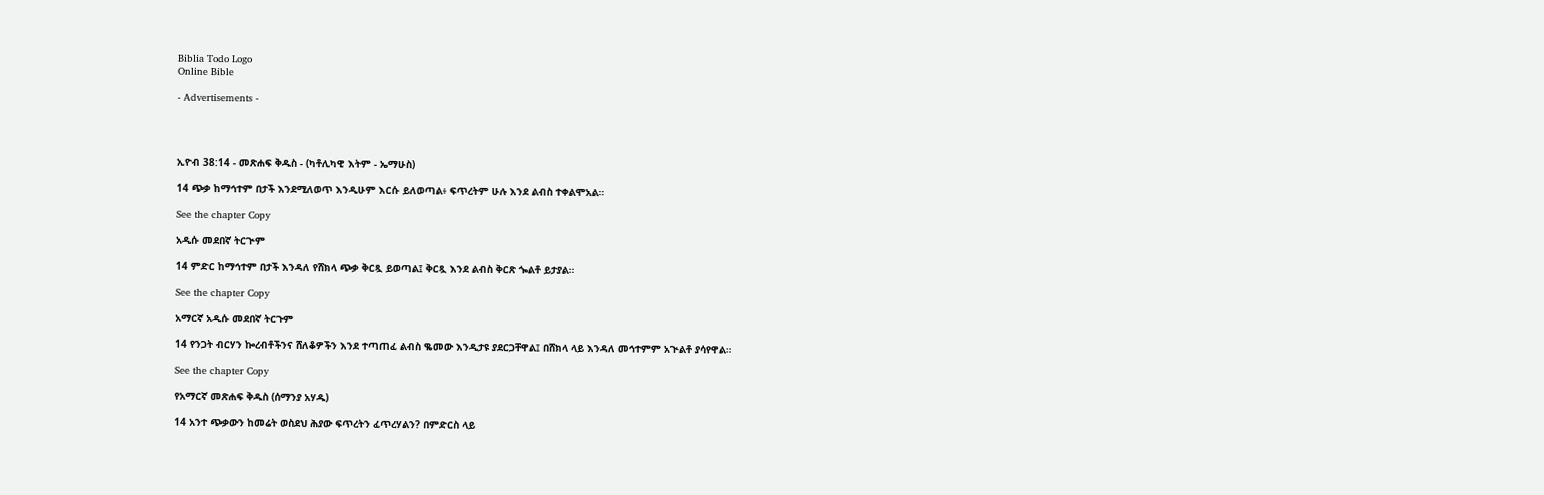Biblia Todo Logo
Online Bible

- Advertisements -




ኢዮብ 38:14 - መጽሐፍ ቅዱስ - (ካቶሊካዊ እትም - ኤማሁስ)

14 ጭቃ ከማኅተም በታች እንደሚለወጥ እንዲሁም እርሱ ይለወጣል፥ ፍጥረትም ሁሉ እንደ ልብስ ተቀልሞአል።

See the chapter Copy

አዲሱ መደበኛ ትርጒም

14 ምድር ከማኅተም በታች እንዳለ የሸክላ ጭቃ ቅርጿ ይወጣል፤ ቅርጿ እንደ ልብስ ቅርጽ ጐልቶ ይታያል።

See the chapter Copy

አማርኛ አዲሱ መደበኛ ትርጉም

14 የንጋት ብርሃን ኰረብቶችንና ሸለቆዎችን እንደ ተጣጠፈ ልብስ ቈመው እንዲታዩ ያደርጋቸዋል፤ በሸክላ ላይ እንዳለ መኅተምም አጒልቶ ያሳየዋል።

See the chapter Copy

የአማርኛ መጽሐፍ ቅዱስ (ሰማንያ አሃዱ)

14 አንተ ጭቃውን ከመሬት ወስደህ ሕያው ፍጥረትን ፈጥረሃልን? በምድርስ ላይ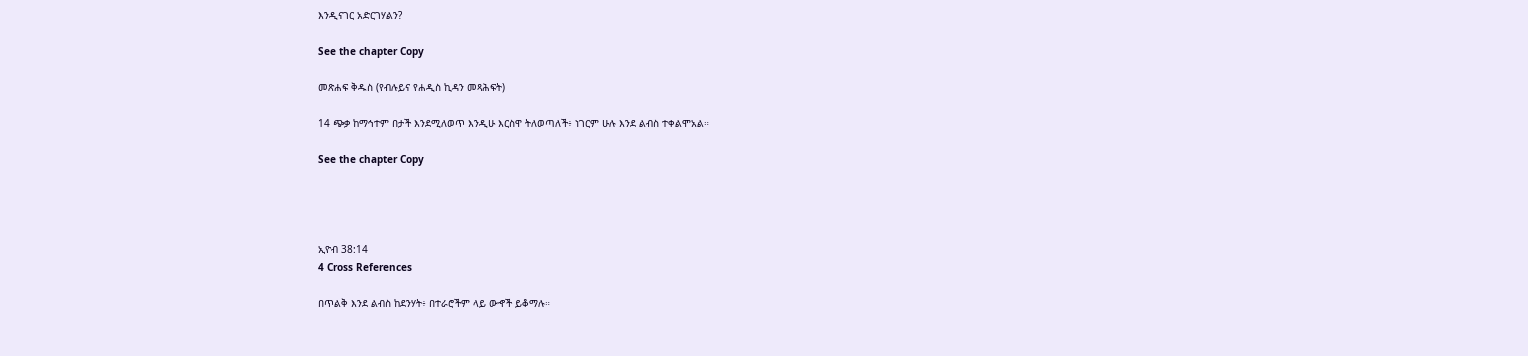እንዲናገር አድርገሃልን?

See the chapter Copy

መጽሐፍ ቅዱስ (የብሉይና የሐዲስ ኪዳን መጻሕፍት)

14 ጭቃ ከማኅተም በታች እንደሚለወጥ እንዲሁ እርስዋ ትለወጣለች፥ ነገርም ሁሉ እንደ ልብስ ተቀልሞአል።

See the chapter Copy




ኢዮብ 38:14
4 Cross References

በጥልቅ እንደ ልብስ ከደንሃት፥ በተራሮችም ላይ ውኆች ይቆማሉ።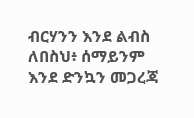ብርሃንን እንደ ልብስ ለበስህ፥ ሰማይንም እንደ ድንኳን መጋረጃ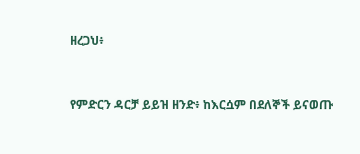ዘረጋህ፥


የምድርን ዳርቻ ይይዝ ዘንድ፥ ከእርሷም በደለኞች ይናወጡ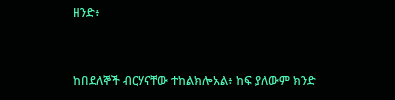ዘንድ፥


ከበደለኞች ብርሃናቸው ተከልክሎአል፥ ከፍ ያለውም ክንድ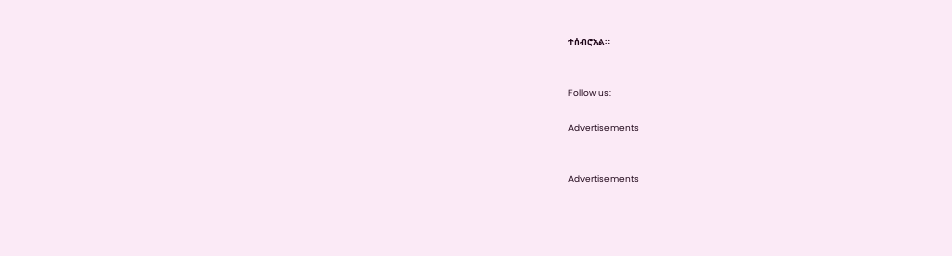ተሰብሮአል።


Follow us:

Advertisements


Advertisements